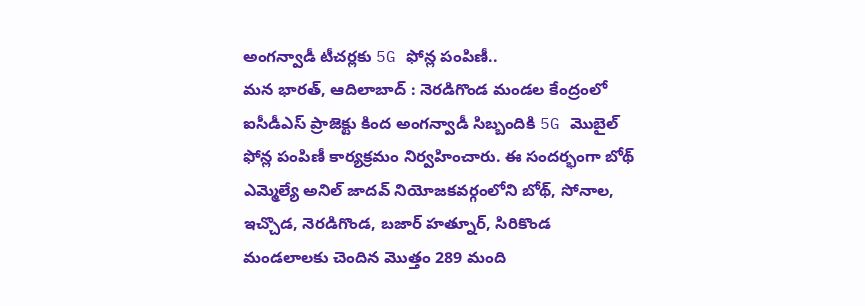అంగన్వాడీ టీచర్లకు 5G ఫోన్ల పంపిణీ..
మన భారత్, ఆదిలాబాద్ : నెరడిగొండ మండల కేంద్రంలో ఐసీడీఎస్ ప్రాజెక్టు కింద అంగన్వాడీ సిబ్బందికి 5G మొబైల్ ఫోన్ల పంపిణీ కార్యక్రమం నిర్వహించారు. ఈ సందర్భంగా బోథ్ ఎమ్మెల్యే అనిల్ జాదవ్ నియోజకవర్గంలోని బోథ్, సోనాల, ఇచ్చొడ, నెరడిగొండ, బజార్ హత్నూర్, సిరికొండ మండలాలకు చెందిన మొత్తం 289 మంది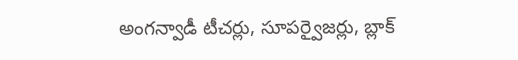అంగన్వాడీ టీచర్లు, సూపర్వైజర్లు, బ్లాక్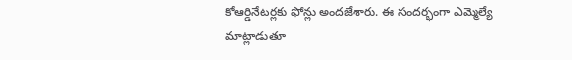కోఆర్డినేటర్లకు ఫోన్లు అందజేశారు. ఈ సందర్భంగా ఎమ్మెల్యే మాట్లాడుతూ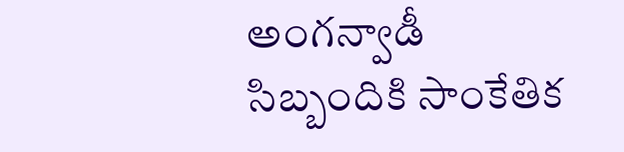అంగన్వాడీ సిబ్బందికి సాంకేతిక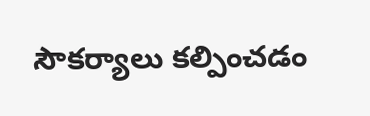సౌకర్యాలు కల్పించడం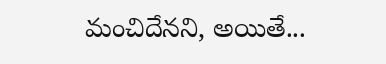మంచిదేనని, అయితే...